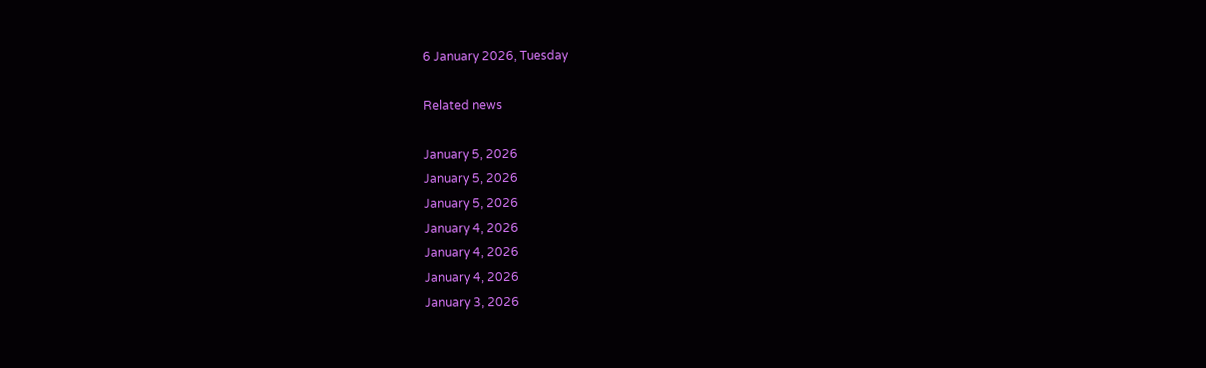6 January 2026, Tuesday

Related news

January 5, 2026
January 5, 2026
January 5, 2026
January 4, 2026
January 4, 2026
January 4, 2026
January 3, 2026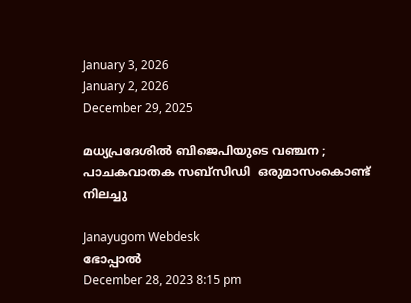January 3, 2026
January 2, 2026
December 29, 2025

മധ്യപ്രദേശില്‍ ബിജെപിയുടെ വഞ്ചന ; പാചകവാതക സബ്സിഡി  ഒരുമാസംകൊണ്ട് നിലച്ചു

Janayugom Webdesk
ഭോപ്പാല്‍
December 28, 2023 8:15 pm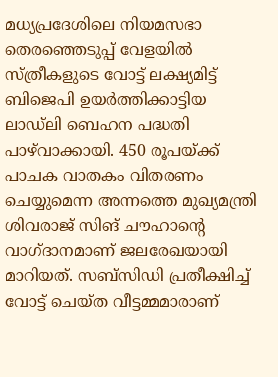മധ്യപ്രദേശിലെ നിയമസഭാ തെരഞ്ഞെടുപ്പ് വേളയില്‍ സ്ത്രീകളുടെ വോട്ട് ലക്ഷ്യമിട്ട് ബിജെപി ഉയര്‍ത്തിക്കാട്ടിയ ലാഡ്‌ലി ബെഹന പദ്ധതി പാഴ്‌വാക്കായി. 450 രൂപയ്ക്ക് പാചക വാതകം വിതരണം ചെയ്യുമെന്ന അന്നത്തെ മുഖ്യമന്ത്രി ശിവരാജ് സിങ് ചൗഹാന്റെ വാഗ്ദാനമാണ് ജലരേഖയായി മാറിയത്. സബ്സിഡി പ്രതീക്ഷിച്ച് വോട്ട് ചെയ്ത വീട്ടമ്മമാരാണ്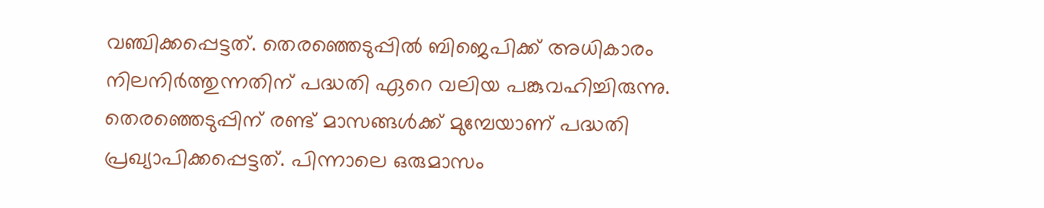വഞ്ചിക്കപ്പെട്ടത്. തെരഞ്ഞെടുപ്പില്‍ ബിജെപിക്ക് അധികാരം നിലനിര്‍ത്തുന്നതിന് പദ്ധതി ഏറെ വലിയ പങ്കുവഹിച്ചിരുന്നു.
തെരഞ്ഞെടുപ്പിന് രണ്ട് മാസങ്ങള്‍ക്ക് മുമ്പേയാണ് പദ്ധതി പ്രഖ്യാപിക്കപ്പെട്ടത്. പിന്നാലെ ഒരുമാസം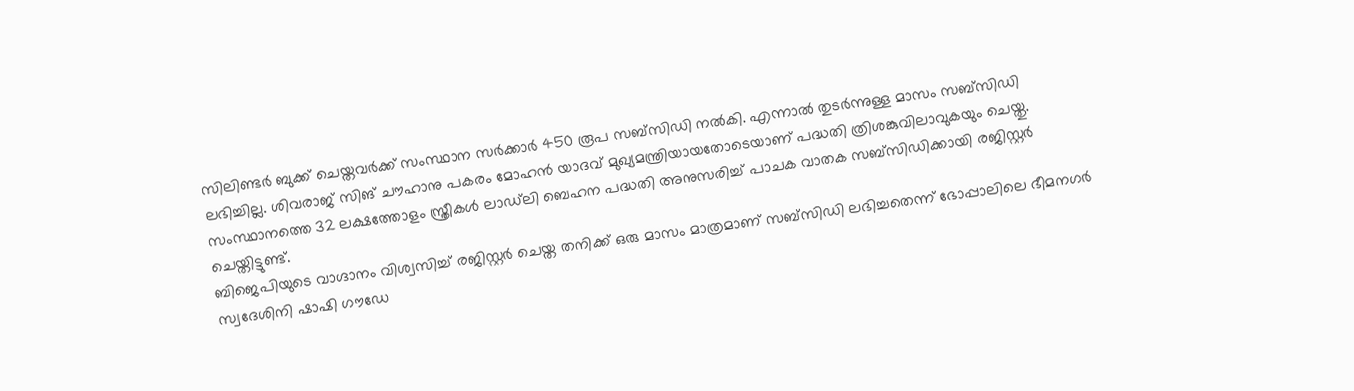സിലിണ്ടര്‍ ബുക്ക് ചെയ്തവര്‍ക്ക് സംസ്ഥാന സര്‍ക്കാര്‍ 450 രൂപ സബ്സിഡി നല്‍കി. എന്നാല്‍ തുടര്‍ന്നുള്ള മാസം സബ്സിഡി ലഭിച്ചില്ല. ശിവരാജ് സിങ് ചൗഹാനു പകരം മോഹന്‍ യാദവ് മുഖ്യമന്ത്രിയായതോടെയാണ് പദ്ധതി ത്രിശങ്കുവിലാവുകയും ചെയ്തു.
സംസ്ഥാനത്തെ 32 ലക്ഷത്തോളം സ്ത്രീകള്‍ ലാഡ്‌ലി ബെഹന പദ്ധതി അനുസരിച്ച് പാചക വാതക സബ്സിഡിക്കായി രജിസ്റ്റര്‍ ചെയ്തിട്ടുണ്ട്.
ബിജെപിയുടെ വാഗ്ദാനം വിശ്വസിച്ച് രജിസ്റ്റര്‍ ചെയ്ത തനിക്ക് ഒരു മാസം മാത്രമാണ് സബ്സിഡി ലഭിച്ചതെന്ന് ഭോപ്പാലിലെ ഭീമനഗര്‍ സ്വദേശിനി ഷാഷി ഗൗഡേ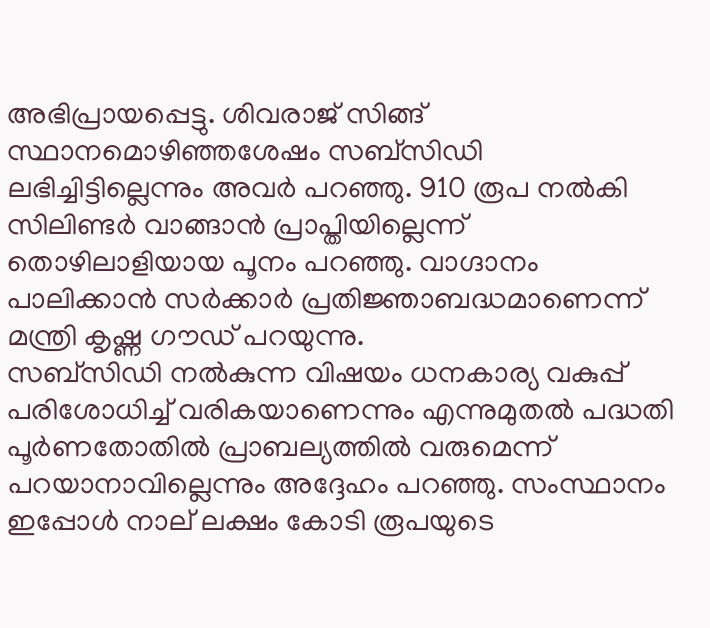അഭിപ്രായപ്പെട്ടു. ശിവരാജ് സിങ്ങ് സ്ഥാനമൊഴിഞ്ഞശേഷം സബ്സിഡി ലഭിച്ചിട്ടില്ലെന്നും അവര്‍ പറഞ്ഞു. 910 രൂപ നല്‍കി സിലിണ്ടര്‍ വാങ്ങാന്‍ പ്രാപ്തിയില്ലെന്ന് തൊഴിലാളിയായ പൂനം പറഞ്ഞു. വാഗ്ദാനം പാലിക്കാന്‍ സര്‍ക്കാര്‍ പ്രതിജ്ഞാബദ്ധമാണെന്ന് മന്ത്രി കൃഷ്ണ ഗൗഡ് പറയുന്നു.
സബ്സിഡി നല്‍കുന്ന വിഷയം ധനകാര്യ വകുപ്പ് പരിശോധിച്ച് വരികയാണെന്നും എന്നുമുതല്‍ പദ്ധതി പൂര്‍ണതോതില്‍ പ്രാബല്യത്തില്‍ വരുമെന്ന് പറയാനാവില്ലെന്നും അദ്ദേഹം പറഞ്ഞു. സംസ്ഥാനം ഇപ്പോള്‍ നാല് ലക്ഷം കോടി രൂപയുടെ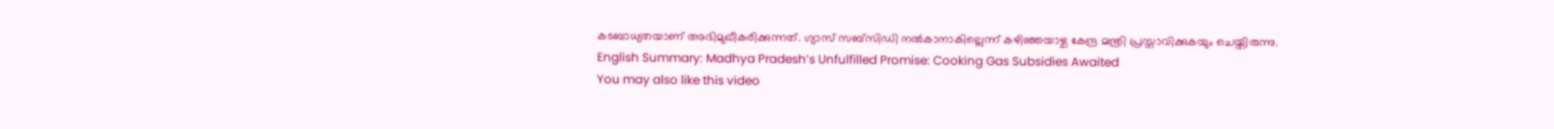കടബാധ്യതയാണ് അഭിമുഖീകരിക്കുന്നത്. ഗ്യാസ് സബ്സിഡി നല്‍കാനാകില്ലെന്ന് കഴിഞ്ഞയാഴ്ച കേന്ദ്ര മന്ത്രി പ്രസ്താവിക്കുകയും ചെയ്തിരുന്നു.
English Summary: Madhya Pradesh’s Unfulfilled Promise: Cooking Gas Subsidies Awaited
You may also like this video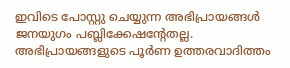ഇവിടെ പോസ്റ്റു ചെയ്യുന്ന അഭിപ്രായങ്ങള്‍ ജനയുഗം പബ്ലിക്കേഷന്റേതല്ല. അഭിപ്രായങ്ങളുടെ പൂര്‍ണ ഉത്തരവാദിത്തം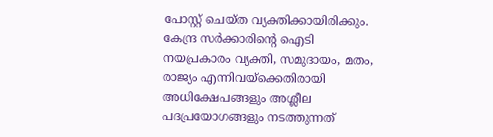പോസ്റ്റ് ചെയ്ത വ്യക്തിക്കായിരിക്കും. കേന്ദ്ര സര്‍ക്കാരിന്റെ ഐടി നയപ്രകാരം വ്യക്തി, സമുദായം, മതം, രാജ്യം എന്നിവയ്‌ക്കെതിരായി അധിക്ഷേപങ്ങളും അശ്ലീല പദപ്രയോഗങ്ങളും നടത്തുന്നത്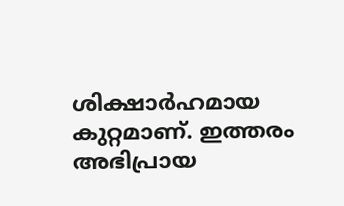ശിക്ഷാര്‍ഹമായ കുറ്റമാണ്. ഇത്തരം അഭിപ്രായ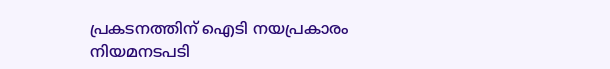പ്രകടനത്തിന് ഐടി നയപ്രകാരം നിയമനടപടി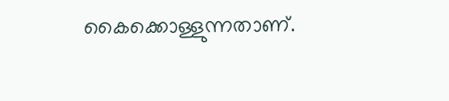കൈക്കൊള്ളുന്നതാണ്.